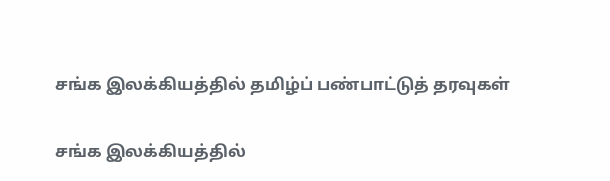சங்க இலக்கியத்தில் தமிழ்ப் பண்பாட்டுத் தரவுகள்

சங்க இலக்கியத்தில்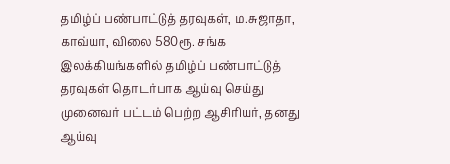தமிழ்ப் பண்பாட்டுத் தரவுகள், ம.சுஜாதா, காவ்யா, விலை 580ரூ. சங்க இலக்கியங்களில் தமிழ்ப் பண்பாட்டுத் தரவுகள் தொடர்பாக ஆய்வு செய்து முனைவர் பட்டம் பெற்ற ஆசிரியர், தனது ஆய்வு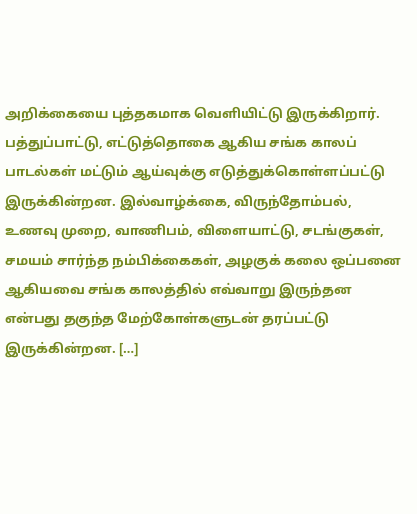அறிக்கையை புத்தகமாக வெளியிட்டு இருக்கிறார். பத்துப்பாட்டு, எட்டுத்தொகை ஆகிய சங்க காலப் பாடல்கள் மட்டும் ஆய்வுக்கு எடுத்துக்கொள்ளப்பட்டு இருக்கின்றன. இல்வாழ்க்கை, விருந்தோம்பல், உணவு முறை, வாணிபம், விளையாட்டு, சடங்குகள், சமயம் சார்ந்த நம்பிக்கைகள், அழகுக் கலை ஒப்பனை ஆகியவை சங்க காலத்தில் எவ்வாறு இருந்தன என்பது தகுந்த மேற்கோள்களுடன் தரப்பட்டு இருக்கின்றன. […]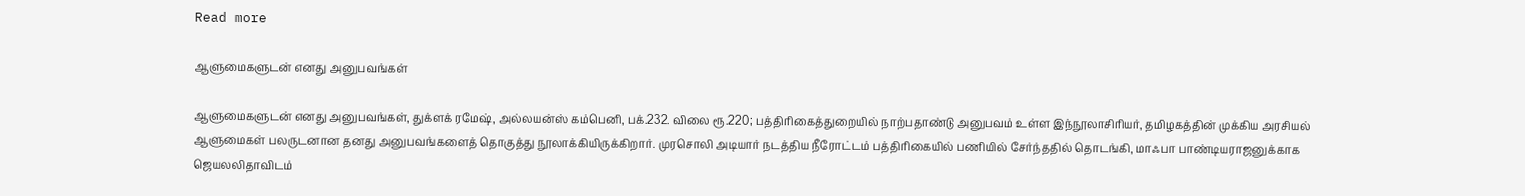Read more

ஆளுமைகளுடன் எனது அனுபவங்கள்

ஆளுமைகளுடன் எனது அனுபவங்கள், துக்ளக் ரமேஷ், அல்லயன்ஸ் கம்பெனி, பக்.232. விலை ரூ.220; பத்திரிகைத்துறையில் நாற்பதாண்டு அனுபவம் உள்ள இந்நூலாசிரியர், தமிழகத்தின் முக்கிய அரசியல் ஆளுமைகள் பலருடனான தனது அனுபவங்களைத் தொகுத்து நூலாக்கியிருக்கிறார். முரசொலி அடியார் நடத்திய நீரோட்டம் பத்திரிகையில் பணியில் சேர்ந்ததில் தொடங்கி, மாஃபா பாண்டியராஜனுக்காக ஜெயலலிதாவிடம்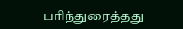பரிந்துரைத்தது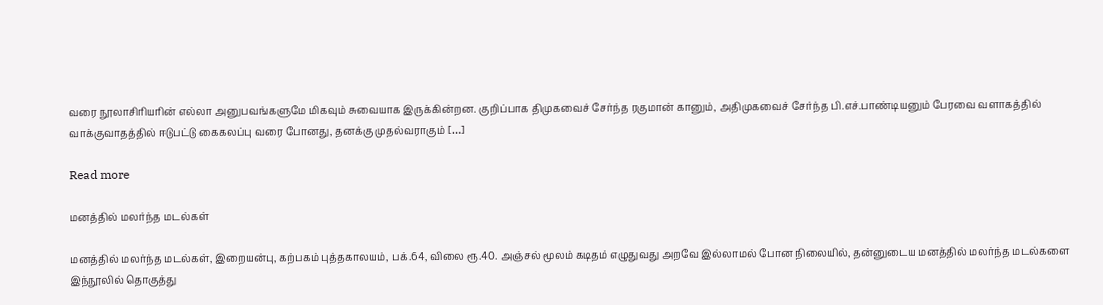வரை நூலாசிரியரின் எல்லா அனுபவங்களுமே மிகவும் சுவையாக இருக்கின்றன. குறிப்பாக திமுகவைச் சேர்ந்த ரகுமான் கானும், அதிமுகவைச் சேர்ந்த பி.எச்.பாண்டியனும் பேரவை வளாகத்தில் வாக்குவாதத்தில் ஈடுபட்டு கைகலப்பு வரை போனது, தனக்கு முதல்வராகும் […]

Read more

மனத்தில் மலர்ந்த மடல்கள்

மனத்தில் மலர்ந்த மடல்கள், இறையன்பு, கற்பகம் புத்தகாலயம், பக்.64, விலை ரூ.40. அஞ்சல் மூலம் கடிதம் எழுதுவது அறவே இல்லாமல் போன நிலையில், தன்னுடைய மனத்தில் மலர்ந்த மடல்களை இந்நூலில் தொகுத்து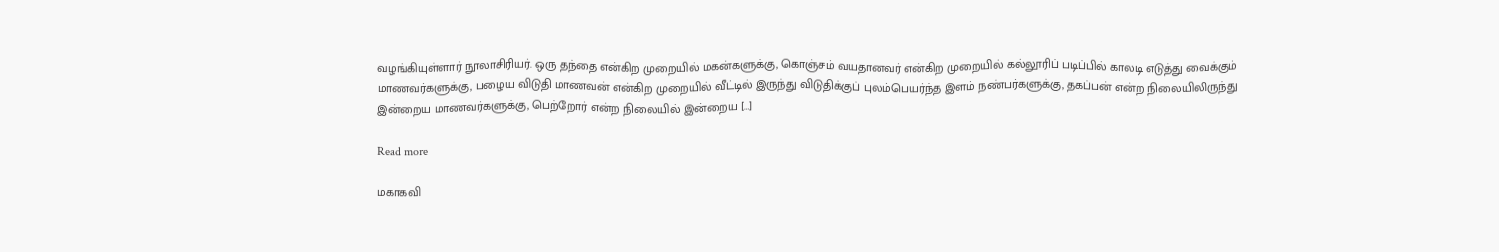வழங்கியுள்ளார் நூலாசிரியர். ஒரு தந்தை என்கிற முறையில் மகன்களுக்கு, கொஞ்சம் வயதானவர் என்கிற முறையில் கல்லூரிப் படிப்பில் காலடி எடுத்து வைக்கும் மாணவர்களுக்கு, பழைய விடுதி மாணவன் என்கிற முறையில் வீட்டில் இருந்து விடுதிக்குப் புலம்பெயர்ந்த இளம் நண்பர்களுக்கு, தகப்பன் என்ற நிலையிலிருந்து இன்றைய மாணவர்களுக்கு, பெற்றோர் என்ற நிலையில் இன்றைய […]

Read more

மகாகவி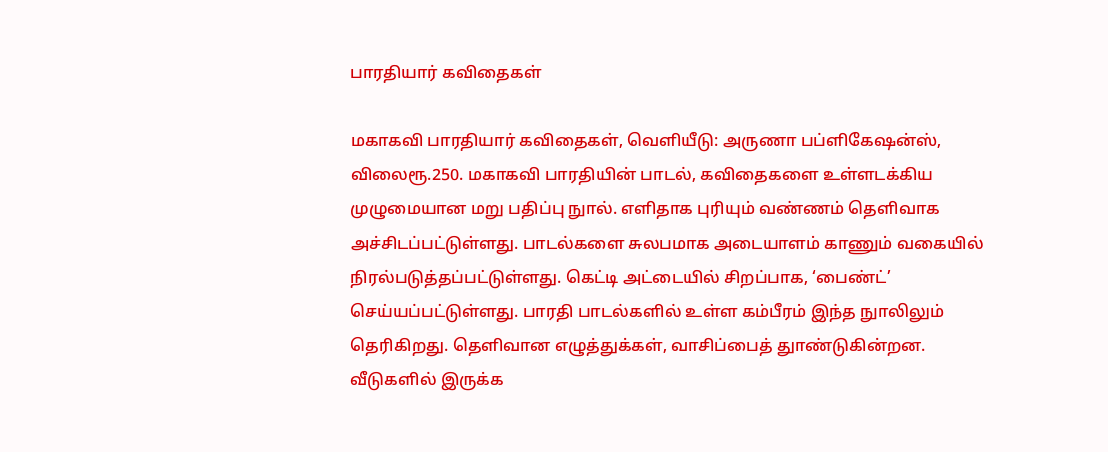பாரதியார் கவிதைகள்

மகாகவி பாரதியார் கவிதைகள், வெளியீடு: அருணா பப்ளிகேஷன்ஸ், விலைரூ.250. மகாகவி பாரதியின் பாடல், கவிதைகளை உள்ளடக்கிய முழுமையான மறு பதிப்பு நுால். எளிதாக புரியும் வண்ணம் தெளிவாக அச்சிடப்பட்டுள்ளது. பாடல்களை சுலபமாக அடையாளம் காணும் வகையில் நிரல்படுத்தப்பட்டுள்ளது. கெட்டி அட்டையில் சிறப்பாக, ‘பைண்ட்’ செய்யப்பட்டுள்ளது. பாரதி பாடல்களில் உள்ள கம்பீரம் இந்த நுாலிலும் தெரிகிறது. தெளிவான எழுத்துக்கள், வாசிப்பைத் துாண்டுகின்றன. வீடுகளில் இருக்க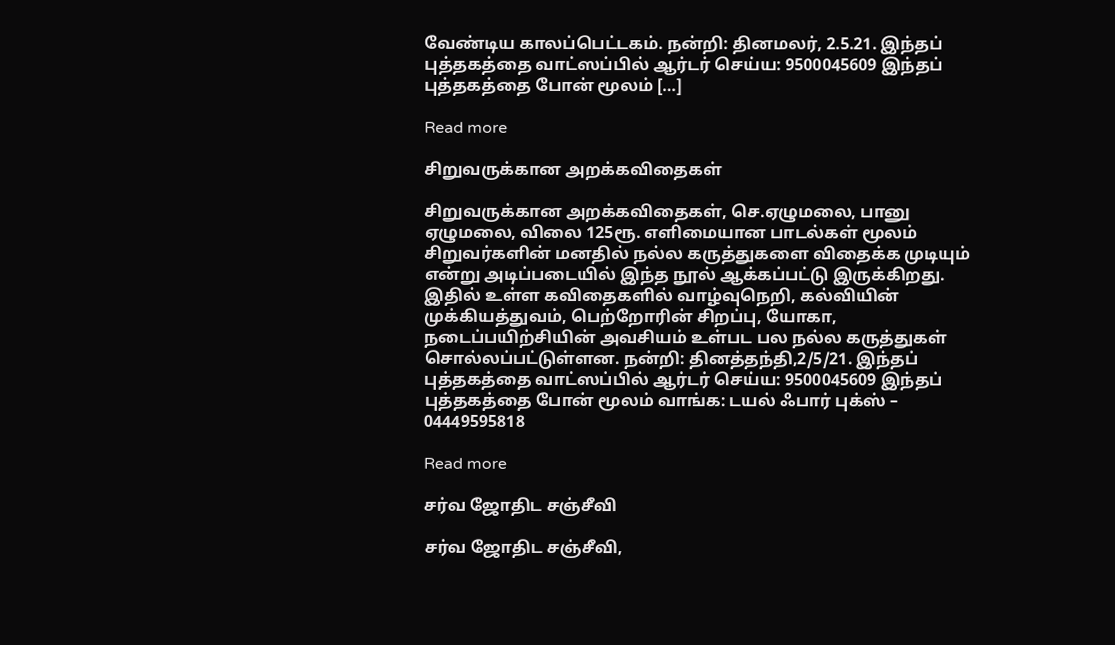வேண்டிய காலப்பெட்டகம். நன்றி: தினமலர், 2.5.21. இந்தப் புத்தகத்தை வாட்ஸப்பில் ஆர்டர் செய்ய: 9500045609 இந்தப் புத்தகத்தை போன் மூலம் […]

Read more

சிறுவருக்கான அறக்கவிதைகள்

சிறுவருக்கான அறக்கவிதைகள், செ.ஏழுமலை, பானு ஏழுமலை, விலை 125ரூ. எளிமையான பாடல்கள் மூலம் சிறுவர்களின் மனதில் நல்ல கருத்துகளை விதைக்க முடியும் என்று அடிப்படையில் இந்த நூல் ஆக்கப்பட்டு இருக்கிறது. இதில் உள்ள கவிதைகளில் வாழ்வுநெறி, கல்வியின் முக்கியத்துவம், பெற்றோரின் சிறப்பு, யோகா, நடைப்பயிற்சியின் அவசியம் உள்பட பல நல்ல கருத்துகள் சொல்லப்பட்டுள்ளன. நன்றி: தினத்தந்தி,2/5/21. இந்தப் புத்தகத்தை வாட்ஸப்பில் ஆர்டர் செய்ய: 9500045609 இந்தப் புத்தகத்தை போன் மூலம் வாங்க: டயல் ஃபார் புக்ஸ் – 04449595818

Read more

சர்வ ஜோதிட சஞ்சீவி

சர்வ ஜோதிட சஞ்சீவி,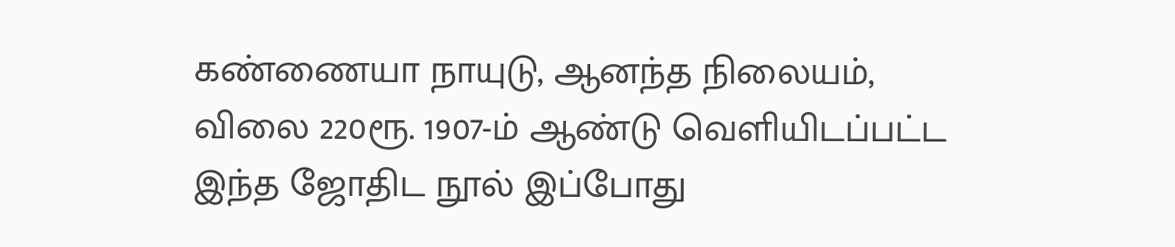கண்ணையா நாயுடு, ஆனந்த நிலையம், விலை 220ரூ. 1907-ம் ஆண்டு வெளியிடப்பட்ட இந்த ஜோதிட நூல் இப்போது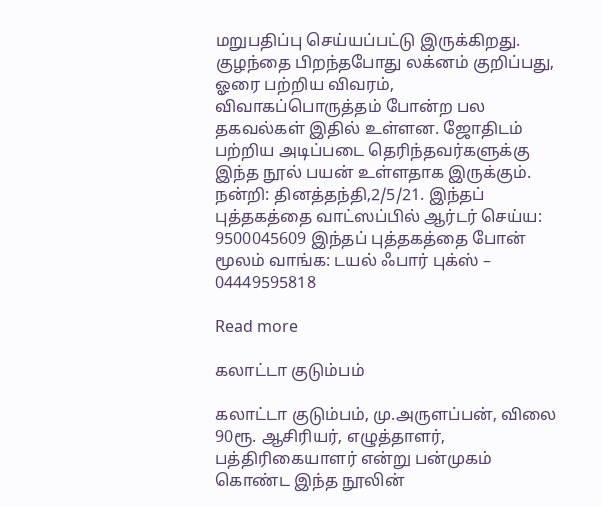மறுபதிப்பு செய்யப்பட்டு இருக்கிறது. குழந்தை பிறந்தபோது லக்னம் குறிப்பது, ஓரை பற்றிய விவரம், விவாகப்பொருத்தம் போன்ற பல தகவல்கள் இதில் உள்ளன. ஜோதிடம் பற்றிய அடிப்படை தெரிந்தவர்களுக்கு இந்த நூல் பயன் உள்ளதாக இருக்கும். நன்றி: தினத்தந்தி,2/5/21. இந்தப் புத்தகத்தை வாட்ஸப்பில் ஆர்டர் செய்ய: 9500045609 இந்தப் புத்தகத்தை போன் மூலம் வாங்க: டயல் ஃபார் புக்ஸ் – 04449595818

Read more

கலாட்டா குடும்பம்

கலாட்டா குடும்பம், மு.அருளப்பன், விலை 90ரூ. ஆசிரியர், எழுத்தாளர், பத்திரிகையாளர் என்று பன்முகம் கொண்ட இந்த நூலின்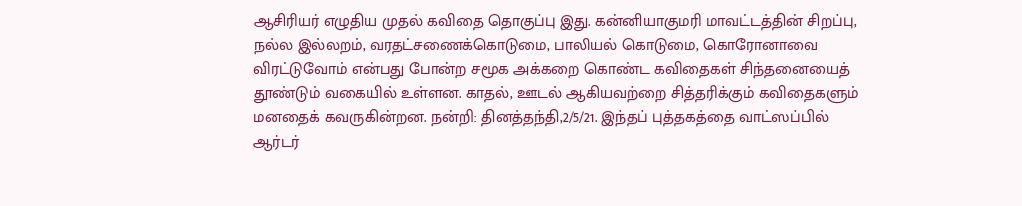ஆசிரியர் எழுதிய முதல் கவிதை தொகுப்பு இது. கன்னியாகுமரி மாவட்டத்தின் சிறப்பு, நல்ல இல்லறம், வரதட்சணைக்கொடுமை, பாலியல் கொடுமை, கொரோனாவை விரட்டுவோம் என்பது போன்ற சமூக அக்கறை கொண்ட கவிதைகள் சிந்தனையைத் தூண்டும் வகையில் உள்ளன. காதல், ஊடல் ஆகியவற்றை சித்தரிக்கும் கவிதைகளும் மனதைக் கவருகின்றன. நன்றி: தினத்தந்தி,2/5/21. இந்தப் புத்தகத்தை வாட்ஸப்பில் ஆர்டர்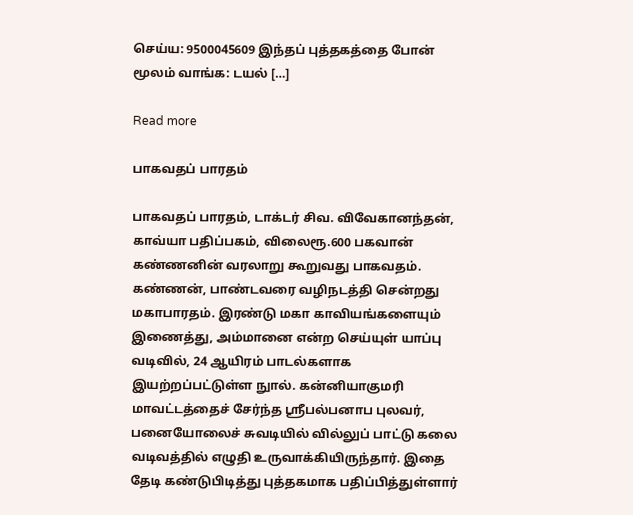செய்ய: 9500045609 இந்தப் புத்தகத்தை போன் மூலம் வாங்க: டயல் […]

Read more

பாகவதப் பாரதம்

பாகவதப் பாரதம், டாக்டர் சிவ. விவேகானந்தன், காவ்யா பதிப்பகம், விலைரூ.600 பகவான் கண்ணனின் வரலாறு கூறுவது பாகவதம். கண்ணன், பாண்டவரை வழிநடத்தி சென்றது மகாபாரதம். இரண்டு மகா காவியங்களையும் இணைத்து, அம்மானை என்ற செய்யுள் யாப்பு வடிவில், 24 ஆயிரம் பாடல்களாக இயற்றப்பட்டுள்ள நுால். கன்னியாகுமரி மாவட்டத்தைச் சேர்ந்த ஸ்ரீபல்பனாப புலவர், பனையோலைச் சுவடியில் வில்லுப் பாட்டு கலை வடிவத்தில் எழுதி உருவாக்கியிருந்தார். இதை தேடி கண்டுபிடித்து புத்தகமாக பதிப்பித்துள்ளார்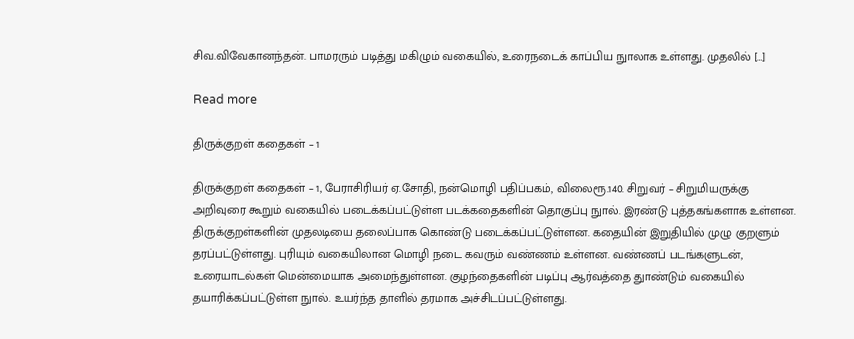சிவ.விவேகானந்தன். பாமரரும் படித்து மகிழும் வகையில், உரைநடைக் காப்பிய நுாலாக உள்ளது. முதலில் […]

Read more

திருக்குறள் கதைகள் – 1

திருக்குறள் கதைகள் – 1, பேராசிரியர் ஏ.சோதி, நன்மொழி பதிப்பகம், விலைரூ.140. சிறுவர் – சிறுமியருக்கு அறிவுரை கூறும் வகையில் படைக்கப்பட்டுள்ள படக்கதைகளின் தொகுப்பு நுால். இரண்டு புத்தகங்களாக உள்ளன. திருக்குறள்களின் முதலடியை தலைப்பாக கொண்டு படைக்கப்பட்டுள்ளன. கதையின் இறுதியில் முழு குறளும் தரப்பட்டுள்ளது. புரியும் வகையிலான மொழி நடை கவரும் வண்ணம் உள்ளன. வண்ணப் படங்களுடன், உரையாடல்கள் மென்மையாக அமைந்துள்ளன. குழந்தைகளின் படிப்பு ஆர்வத்தை துாண்டும் வகையில் தயாரிக்கப்பட்டுள்ள நுால். உயர்ந்த தாளில் தரமாக அச்சிடப்பட்டுள்ளது.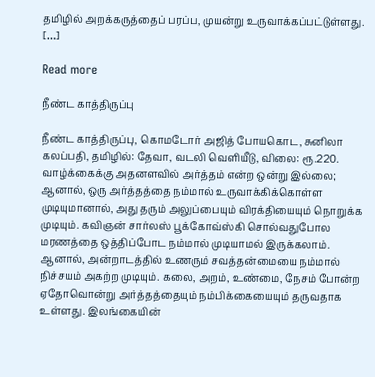தமிழில் அறக்கருத்தைப் பரப்ப, முயன்று உருவாக்கப்பட்டுள்ளது. […]

Read more

நீண்ட காத்திருப்பு

நீண்ட காத்திருப்பு, கொமடோர் அஜித் போயகொட, சுனிலா கலப்பதி, தமிழில்: தேவா, வடலி வெளியீடு, விலை: ரூ.220. வாழ்க்கைக்கு அதனளவில் அர்த்தம் என்ற ஒன்று இல்லை; ஆனால், ஒரு அர்த்தத்தை நம்மால் உருவாக்கிக்கொள்ள முடியுமானால், அது தரும் அலுப்பையும் விரக்தியையும் நொறுக்க முடியும். கவிஞன் சார்லஸ் பூக்கோவ்ஸ்கி சொல்வதுபோல மரணத்தை ஒத்திப்போட நம்மால் முடியாமல் இருக்கலாம். ஆனால், அன்றாடத்தில் உணரும் சவத்தன்மையை நம்மால் நிச்சயம் அகற்ற முடியும். கலை, அறம், உண்மை, நேசம் போன்ற ஏதோவொன்று அர்த்தத்தையும் நம்பிக்கையையும் தருவதாக உள்ளது. இலங்கையின்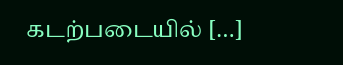கடற்படையில் […]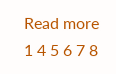Read more
1 4 5 6 7 8